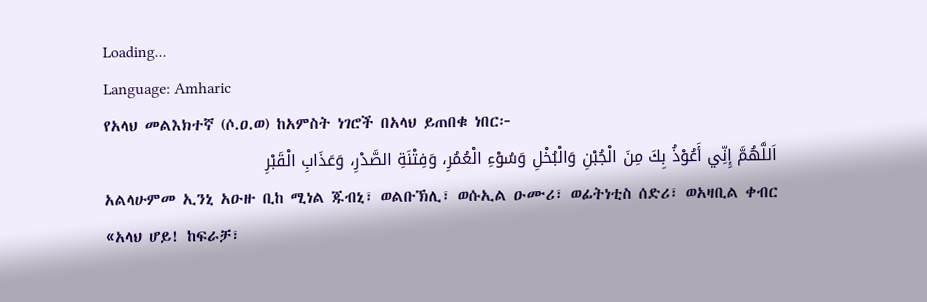Loading...
Language: Amharic
የአላህ መልእክተኛ (ሶ.ዐ.ወ) ከአምስት ነገሮች በአላህ ይጠበቁ ነበር፦
اَللَّهُمَّ إِنِّي أَعُوْذُ بِكَ مِنَ الْجُبْنِ وَالْبُخْلِ وَسُوْءِ الْعُمُرِ، وَفِتْنَةِ الصَّدْرِ، وَعَذَابِ الْقَبْرِ
አልላሁምመ ኢንኒ አዑዙ ቢከ ሚነል ጁብኒ፣ ወልቡኽሊ፣ ወሱኢል ዑሙሪ፣ ወፊትነቲስ ሰድሪ፣ ወአዛቢል ቀብር
«አላህ ሆይ! ከፍራቻ፣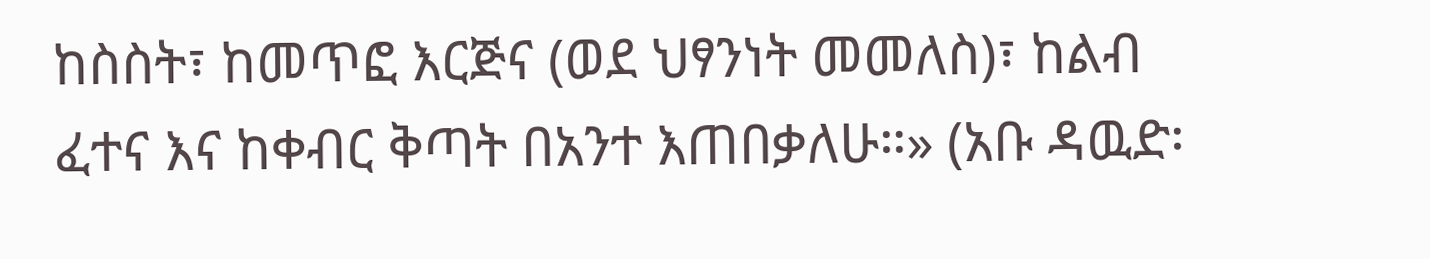ከስስት፣ ከመጥፎ እርጅና (ወደ ህፃንነት መመለስ)፣ ከልብ ፈተና እና ከቀብር ቅጣት በአንተ እጠበቃለሁ።» (አቡ ዳዉድ፡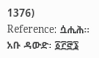1376)
Reference: ሷሒሕ። አቡ ዳውድ፡ ፩፫፸፮